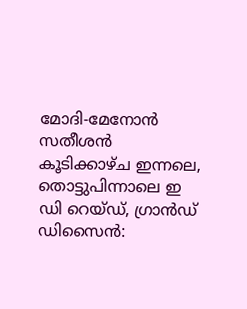മോദി-മേനോന്‍ സതീശന്‍ കൂടിക്കാഴ്ച ഇന്നലെ, തൊട്ടുപിന്നാലെ ഇ ഡി റെയ്ഡ്, ഗ്രാന്‍ഡ് ഡിസൈന്‍: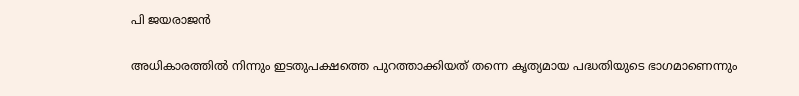പി ജയരാജന്‍

അധികാരത്തില്‍ നിന്നും ഇടതുപക്ഷത്തെ പുറത്താക്കിയത് തന്നെ കൃത്യമായ പദ്ധതിയുടെ ഭാഗമാണെന്നും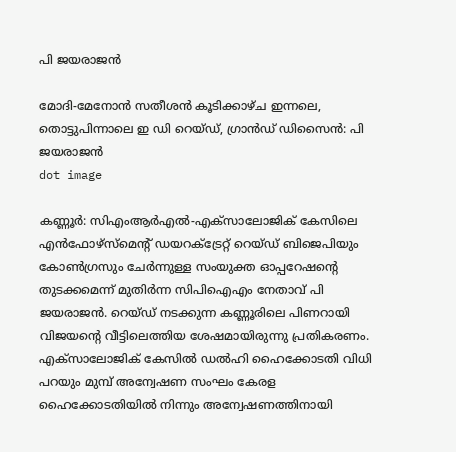പി ജയരാജന്‍

മോദി-മേനോന്‍ സതീശന്‍ കൂടിക്കാഴ്ച ഇന്നലെ, തൊട്ടുപിന്നാലെ ഇ ഡി റെയ്ഡ്, ഗ്രാന്‍ഡ് ഡിസൈന്‍: പി ജയരാജന്‍
dot image

കണ്ണൂര്‍: സിഎംആര്‍എല്‍-എക്‌സാലോജിക് കേസിലെ എന്‍ഫോഴ്‌സ്‌മെന്റ് ഡയറക്ട്രേറ്റ് റെയ്ഡ് ബിജെപിയും കോണ്‍ഗ്രസും ചേര്‍ന്നുള്ള സംയുക്ത ഓപ്പറേഷന്റെ തുടക്കമെന്ന് മുതിര്‍ന്ന സിപിഐഎം നേതാവ് പി ജയരാജന്‍. റെയ്ഡ് നടക്കുന്ന കണ്ണൂരിലെ പിണറായി വിജയന്റെ വീട്ടിലെത്തിയ ശേഷമായിരുന്നു പ്രതികരണം. എക്‌സാലോജിക് കേസില്‍ ഡല്‍ഹി ഹൈക്കോടതി വിധി പറയും മുമ്പ് അന്വേഷണ സംഘം കേരള ഹൈക്കോടതിയില്‍ നിന്നും അന്വേഷണത്തിനായി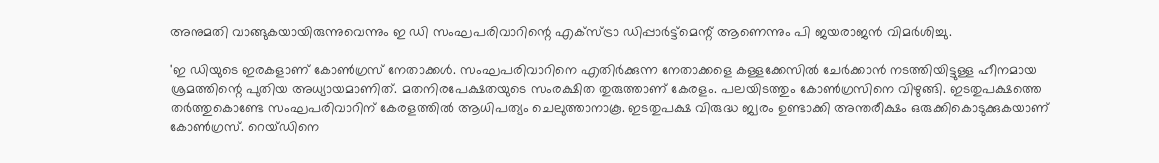അനുമതി വാങ്ങുകയായിരുന്നുവെന്നും ഇ ഡി സംഘപരിവാറിന്റെ എക്‌സ്ട്രാ ഡിപ്പാര്‍ട്ട്‌മെന്റ് ആണെന്നും പി ജയരാജന്‍ വിമര്‍ശിച്ചു.

'ഇ ഡിയുടെ ഇരകളാണ് കോണ്‍ഗ്രസ് നേതാക്കള്‍. സംഘപരിവാറിനെ എതിര്‍ക്കുന്ന നേതാക്കളെ കള്ളക്കേസില്‍ ചേര്‍ക്കാന്‍ നടത്തിയിട്ടുള്ള ഹീനമായ ശ്രമത്തിന്റെ പുതിയ അധ്യായമാണിത്. മതനിരപേക്ഷതയുടെ സംരക്ഷിത തുരുത്താണ് കേരളം. പലയിടത്തും കോണ്‍ഗ്രസിനെ വിഴുങ്ങി. ഇടതുപക്ഷത്തെ തര്‍ത്തുകൊണ്ടേ സംഘപരിവാറിന് കേരളത്തില്‍ ആധിപത്യം ചെലുത്താനാകൂ. ഇടതുപക്ഷ വിരുദ്ധ ജ്വരം ഉണ്ടാക്കി അന്തരീക്ഷം ഒരുക്കികൊടുക്കുകയാണ് കോണ്‍ഗ്രസ്. റെയ്ഡിനെ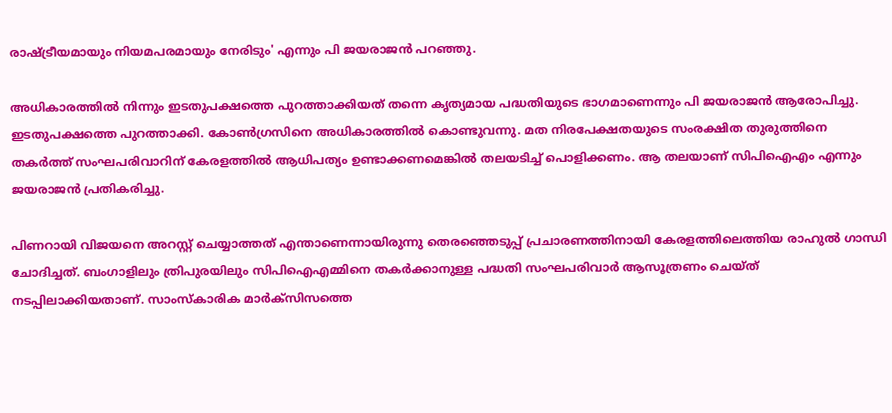രാഷ്ട്രീയമായും നിയമപരമായും നേരിടും' എന്നും പി ജയരാജന്‍ പറഞ്ഞു.

അധികാരത്തില്‍ നിന്നും ഇടതുപക്ഷത്തെ പുറത്താക്കിയത് തന്നെ കൃത്യമായ പദ്ധതിയുടെ ഭാഗമാണെന്നും പി ജയരാജന്‍ ആരോപിച്ചു. ഇടതുപക്ഷത്തെ പുറത്താക്കി. കോണ്‍ഗ്രസിനെ അധികാരത്തില്‍ കൊണ്ടുവന്നു. മത നിരപേക്ഷതയുടെ സംരക്ഷിത തുരുത്തിനെ തകര്‍ത്ത് സംഘപരിവാറിന് കേരളത്തില്‍ ആധിപത്യം ഉണ്ടാക്കണമെങ്കില്‍ തലയടിച്ച് പൊളിക്കണം. ആ തലയാണ് സിപിഐഎം എന്നും ജയരാജന്‍ പ്രതികരിച്ചു.

പിണറായി വിജയനെ അറസ്റ്റ് ചെയ്യാത്തത് എന്താണെന്നായിരുന്നു തെരഞ്ഞെടുപ്പ് പ്രചാരണത്തിനായി കേരളത്തിലെത്തിയ രാഹുല്‍ ഗാന്ധി ചോദിച്ചത്. ബംഗാളിലും ത്രിപുരയിലും സിപിഐഎമ്മിനെ തകര്‍ക്കാനുള്ള പദ്ധതി സംഘപരിവാര്‍ ആസൂത്രണം ചെയ്ത് നടപ്പിലാക്കിയതാണ്. സാംസ്‌കാരിക മാര്‍ക്‌സിസത്തെ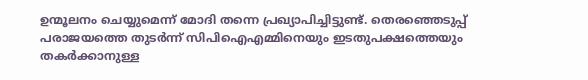ഉന്മൂലനം ചെയ്യുമെന്ന് മോദി തന്നെ പ്രഖ്യാപിച്ചിട്ടുണ്ട്. തെരഞ്ഞെടുപ്പ് പരാജയത്തെ തുടര്‍ന്ന് സിപിഐഎമ്മിനെയും ഇടതുപക്ഷത്തെയും തകര്‍ക്കാനുള്ള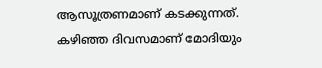ആസൂത്രണമാണ് കടക്കുന്നത്. കഴിഞ്ഞ ദിവസമാണ് മോദിയും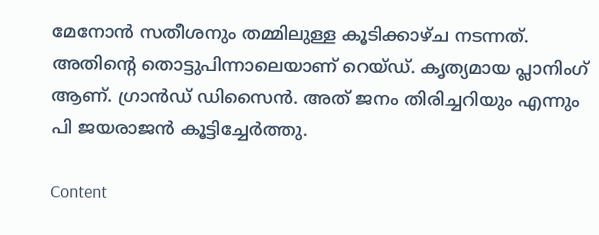മേനോന്‍ സതീശനും തമ്മിലുള്ള കൂടിക്കാഴ്ച നടന്നത്. അതിന്റെ തൊട്ടുപിന്നാലെയാണ് റെയ്ഡ്. കൃത്യമായ പ്ലാനിംഗ് ആണ്. ഗ്രാന്‍ഡ് ഡിസൈന്‍. അത് ജനം തിരിച്ചറിയും എന്നും പി ജയരാജന്‍ കൂട്ടിച്ചേര്‍ത്തു.

Content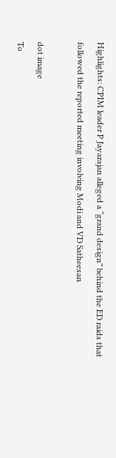Highlights: CPIM leader P Jayarajan alleged a “grand design” behind the ED raids that followed the reported meeting involving Modi and VD Satheesan

dot image
To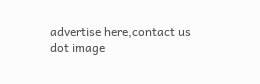advertise here,contact us
dot image